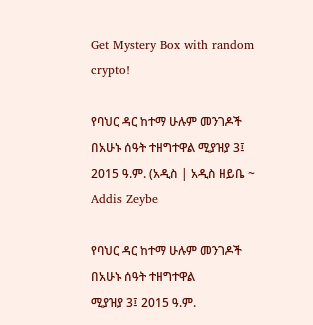Get Mystery Box with random crypto!

የባህር ዳር ከተማ ሁሉም መንገዶች በአሁኑ ሰዓት ተዘግተዋል ሚያዝያ 3፤ 2015 ዓ.ም. (አዲስ | አዲስ ዘይቤ ~ Addis Zeybe

የባህር ዳር ከተማ ሁሉም መንገዶች በአሁኑ ሰዓት ተዘግተዋል
ሚያዝያ 3፤ 2015 ዓ.ም.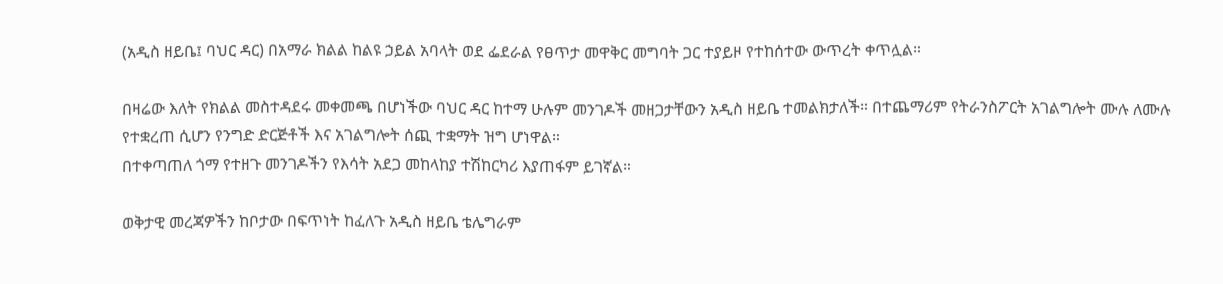(አዲስ ዘይቤ፤ ባህር ዳር) በአማራ ክልል ከልዩ ኃይል አባላት ወደ ፌደራል የፀጥታ መዋቅር መግባት ጋር ተያይዞ የተከሰተው ውጥረት ቀጥሏል።

በዛሬው እለት የክልል መስተዳደሩ መቀመጫ በሆነችው ባህር ዳር ከተማ ሁሉም መንገዶች መዘጋታቸውን አዲስ ዘይቤ ተመልክታለች። በተጨማሪም የትራንስፖርት አገልግሎት ሙሉ ለሙሉ የተቋረጠ ሲሆን የንግድ ድርጅቶች እና አገልግሎት ሰጪ ተቋማት ዝግ ሆነዋል።
በተቀጣጠለ ጎማ የተዘጉ መንገዶችን የእሳት አደጋ መከላከያ ተሽከርካሪ እያጠፋም ይገኛል።

ወቅታዊ መረጃዎችን ከቦታው በፍጥነት ከፈለጉ አዲስ ዘይቤ ቴሌግራም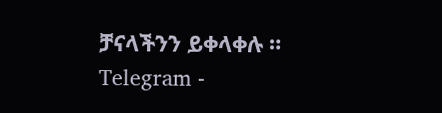ቻናላችንን ይቀላቀሉ ።
Telegram -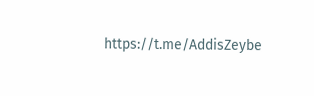https://t.me/AddisZeybe